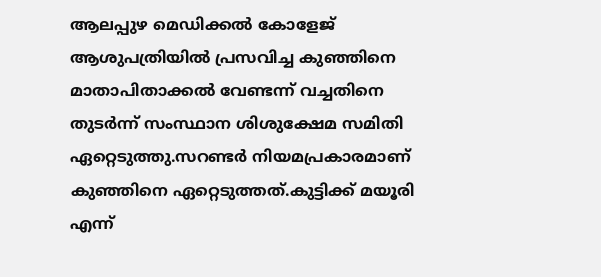ആലപ്പുഴ മെഡിക്കൽ കോളേജ് ആശുപത്രിയിൽ പ്രസവിച്ച കുഞ്ഞിനെ മാതാപിതാക്കൽ വേണ്ടന്ന് വച്ചതിനെ തുടർന്ന് സംസ്ഥാന ശിശുക്ഷേമ സമിതി ഏറ്റെടുത്തു.സറണ്ടർ നിയമപ്രകാരമാണ് കുഞ്ഞിനെ ഏറ്റെടുത്തത്.കുട്ടിക്ക് മയൂരി എന്ന്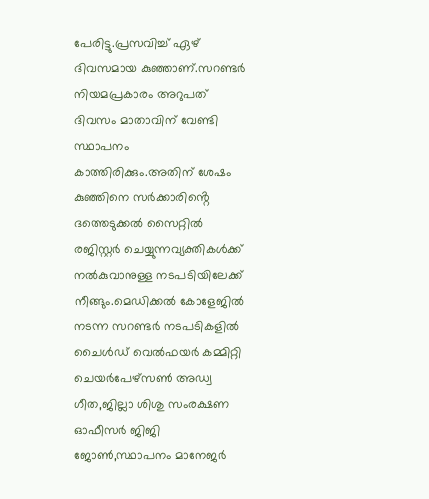പേരിട്ടു.പ്രസവിച്ച് ഏഴ് ദിവസമായ കുഞ്ഞാണ്.സറണ്ടർ നിയമപ്രകാരം അറുപത് ദിവസം മാതാവിന് വേണ്ടി സ്ഥാപനം കാത്തിരിക്കും.അതിന് ശേഷം കുഞ്ഞിനെ സർക്കാരിൻ്റെ ദത്തെടുക്കൽ സൈറ്റിൽ രജിസ്റ്റർ ചെയ്യുന്നവ്യക്തികൾക്ക് നൽകുവാനുള്ള നടപടിയിലേക്ക് നീങ്ങും.മെഡിക്കൽ കോളേജിൽ നടന്ന സറണ്ടർ നടപടികളിൽ ചൈൾഡ് വെൽഫയർ കമ്മിറ്റി ചെയർപേഴ്സൺ അഡ്വ ഗീത,ജില്ലാ ശിശു സംരക്ഷണ ഓഫീസർ ജിജി ജോൺ,സ്ഥാപനം മാനേജർ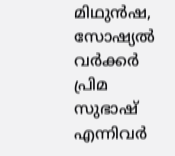മിഥുൻഷ, സോഷ്യൽ വർക്കർ പ്രിമ സുഭാഷ് എന്നിവർ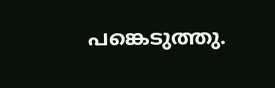പങ്കെടുത്തു.